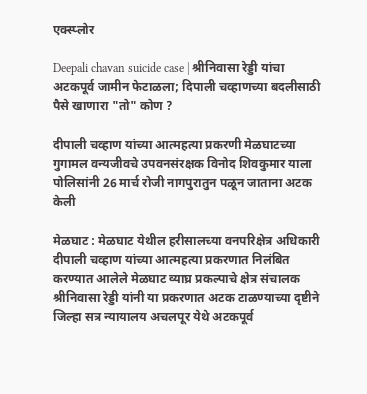एक्स्प्लोर

Deepali chavan suicide case | श्रीनिवासा रेड्डी यांचा अटकपूर्व जामीन फेटाळला; दिपाली चव्हाणच्या बदलीसाठी पैसे खाणारा "तो" कोण ?

दीपाली चव्हाण यांच्या आत्महत्या प्रकरणी मेळघाटच्या गुगामल वन्यजीवचे उपवनसंरक्षक विनोद शिवकुमार याला पोलिसांनी 26 मार्च रोजी नागपुरातुन पळून जाताना अटक केली

मेळघाट : मेळघाट येथील हरीसालच्या वनपरिक्षेत्र अधिकारी दीपाली चव्हाण यांच्या आत्महत्या प्रकरणात निलंबित करण्यात आलेले मेळघाट व्याघ्र प्रकल्पाचे क्षेत्र संचालक श्रीनिवासा रेड्डी यांनी या प्रकरणात अटक टाळण्याच्या दृष्टीने जिल्हा सत्र न्यायालय अचलपूर येथे अटकपूर्व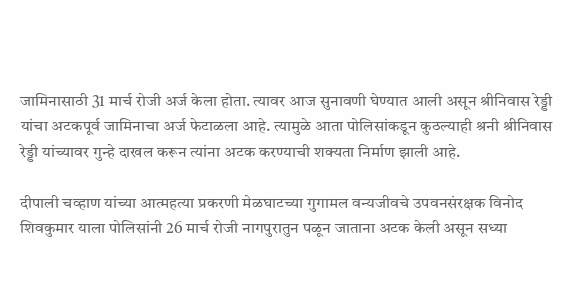जामिनासाठी 31 मार्च रोजी अर्ज केला होता. त्यावर आज सुनावणी घेण्यात आली असून श्रीनिवास रेड्डी यांचा अटकपूर्व जामिनाचा अर्ज फेटाळला आहे. त्यामुळे आता पोलिसांकडून कुठल्याही श्रनी श्रीनिवास रेड्डी यांच्यावर गुन्हे दाखल करून त्यांना अटक करण्याची शक्यता निर्माण झाली आहे.

दीपाली चव्हाण यांच्या आत्महत्या प्रकरणी मेळघाटच्या गुगामल वन्यजीवचे उपवनसंरक्षक विनोद शिवकुमार याला पोलिसांनी 26 मार्च रोजी नागपुरातुन पळून जाताना अटक केली असून सध्या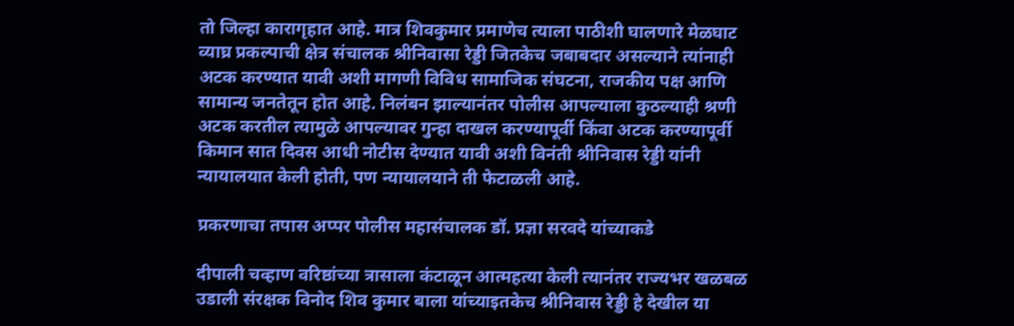तो जिल्हा कारागृहात आहे. मात्र शिवकुमार प्रमाणेच त्याला पाठीशी घालणारे मेळघाट व्याघ्र प्रकल्पाची क्षेत्र संचालक श्रीनिवासा रेड्डी जितकेच जबाबदार असल्याने त्यांनाही अटक करण्यात यावी अशी मागणी विविध सामाजिक संघटना, राजकीय पक्ष आणि सामान्य जनतेतून होत आहे. निलंबन झाल्यानंतर पोलीस आपल्याला कुठल्याही श्रणी अटक करतील त्यामुळे आपल्यावर गुन्हा दाखल करण्यापूर्वी किंवा अटक करण्यापूर्वी किमान सात दिवस आधी नोटीस देण्यात यावी अशी विनंती श्रीनिवास रेड्डी यांनी न्यायालयात केली होती, पण न्यायालयाने ती फेटाळली आहे.

प्रकरणाचा तपास अप्पर पोलीस महासंचालक डॉ. प्रज्ञा सरवदे यांच्याकडे

दीपाली चव्हाण वरिष्ठांच्या त्रासाला कंटाळून आत्महत्या केली त्यानंतर राज्यभर खळबळ उडाली संरक्षक विनोद शिव कुमार बाला यांच्याइतकेच श्रीनिवास रेड्डी हे देखील या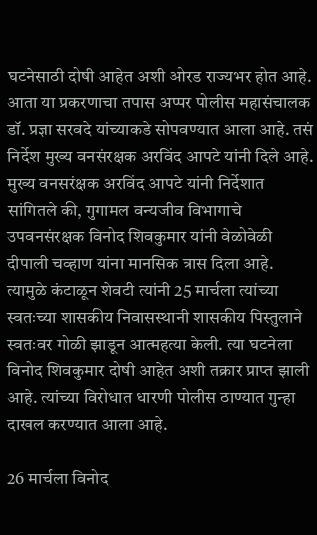घटनेसाठी दोषी आहेत अशी ओरड राज्यभर होत आहे. आता या प्रकरणाचा तपास अप्पर पोलीस महासंचालक डॉ. प्रज्ञा सरवदे यांच्याकडे सोपवण्यात आला आहे. तसं निर्देश मुख्य वनसंरक्षक अरविंद आपटे यांनी दिले आहे.
मुख्य वनसरंक्षक अरविंद आपटे यांनी निर्देशात सांगितले की, गुगामल वन्यजीव विभागाचे उपवनसंरक्षक विनोद शिवकुमार यांनी वेळोवेळी दीपाली चव्हाण यांना मानसिक त्रास दिला आहे. त्यामुळे कंटाळून शेवटी त्यांनी 25 मार्चला त्यांच्या स्वतःच्या शासकीय निवासस्थानी शासकीय पिस्तुलाने स्वतःवर गोळी झाडून आत्महत्या केली. त्या घटनेला विनोद शिवकुमार दोषी आहेत अशी तक्रार प्राप्त झाली आहे. त्यांच्या विरोधात धारणी पोलीस ठाण्यात गुन्हा दाखल करण्यात आला आहे.

26 मार्चला विनोद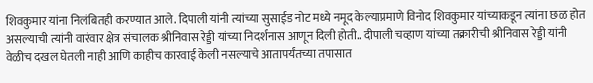शिवकुमार यांना निलंबितही करण्यात आले. दिपाली यांनी त्यांच्या सुसाईड नोट मध्ये नमूद केल्याप्रमाणे विनोद शिवकुमार यांच्याकडून त्यांना छळ होत असल्याची त्यांनी वारंवार क्षेत्र संचालक श्रीनिवास रेड्डी यांच्या निदर्शनास आणून दिली होती.. दीपाली चव्हाण यांच्या तक्रारीची श्रीनिवास रेड्डी यांनी वेळीच दखल घेतली नाही आणि काहीच कारवाई केली नसल्याचे आतापर्यंतच्या तपासात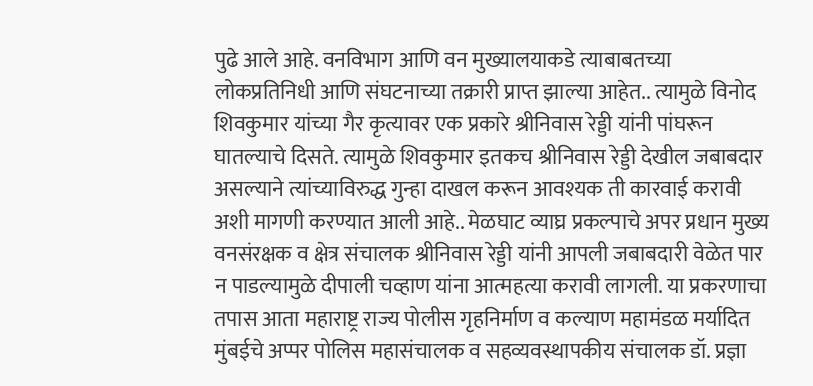पुढे आले आहे. वनविभाग आणि वन मुख्यालयाकडे त्याबाबतच्या लोकप्रतिनिधी आणि संघटनाच्या तक्रारी प्राप्त झाल्या आहेत.. त्यामुळे विनोद शिवकुमार यांच्या गैर कृत्यावर एक प्रकारे श्रीनिवास रेड्डी यांनी पांघरून घातल्याचे दिसते. त्यामुळे शिवकुमार इतकच श्रीनिवास रेड्डी देखील जबाबदार असल्याने त्यांच्याविरुद्ध गुन्हा दाखल करून आवश्यक ती कारवाई करावी अशी मागणी करण्यात आली आहे.. मेळघाट व्याघ्र प्रकल्पाचे अपर प्रधान मुख्य वनसंरक्षक व क्षेत्र संचालक श्रीनिवास रेड्डी यांनी आपली जबाबदारी वेळेत पार न पाडल्यामुळे दीपाली चव्हाण यांना आत्महत्या करावी लागली. या प्रकरणाचा तपास आता महाराष्ट्र राज्य पोलीस गृहनिर्माण व कल्याण महामंडळ मर्यादित मुंबईचे अप्पर पोलिस महासंचालक व सहव्यवस्थापकीय संचालक डॉ. प्रज्ञा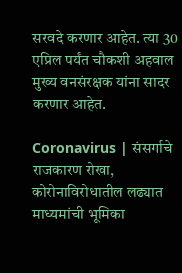सरवदे करणार आहेत. त्या 30 एप्रिल पर्यंत चौकशी अहवाल मुख्य वनसंरक्षक यांना सादर करणार आहेत.

Coronavirus | संसर्गाचे राजकारण रोखा, कोरोनाविरोधातील लढ्यात माध्यमांची भूमिका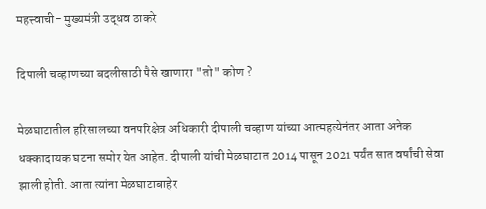महत्त्वाची- मुख्यमंत्री उद्धव ठाकरे

दिपाली चव्हाणच्या बदलीसाठी पैसे खाणारा "तो" कोण ?

मेळघाटातील हरिसालच्या वनपरिक्षेत्र अधिकारी दीपाली चव्हाण यांच्या आत्महत्येनंतर आता अनेक धक्कादायक घटना समोर येत आहेत. दीपाली यांची मेळघाटात 2014 पासून 2021 पर्यंत सात वर्षांची सेवा झाली होती. आता त्यांना मेळघाटाबाहेर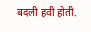बदली हवी होती.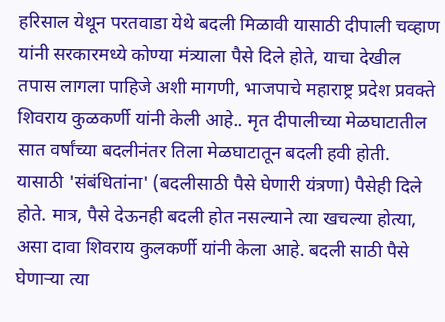हरिसाल येथून परतवाडा येथे बदली मिळावी यासाठी दीपाली चव्हाण यांनी सरकारमध्ये कोण्या मंत्र्याला पैसे दिले होते, याचा देखील तपास लागला पाहिजे अशी मागणी, भाजपाचे महाराष्ट्र प्रदेश प्रवक्ते शिवराय कुळकर्णी यांनी केली आहे.. मृत दीपालीच्या मेळघाटातील सात वर्षांच्या बदलीनंतर तिला मेळघाटातून बदली हवी होती. यासाठी 'संबंधितांना' (बदलीसाठी पैसे घेणारी यंत्रणा) पैसेही दिले होते. मात्र, पैसे देऊनही बदली होत नसल्याने त्या खचल्या होत्या, असा दावा शिवराय कुलकर्णी यांनी केला आहे. बदली साठी पैसे घेणाऱ्या त्या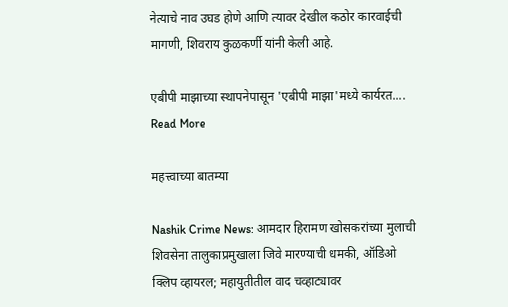नेत्याचे नाव उघड होणे आणि त्यावर देखील कठोर कारवाईची मागणी, शिवराय कुळकर्णी यांनी केली आहे.

एबीपी माझाच्या स्थापनेपासून 'एबीपी माझा'मध्ये कार्यरत....
Read More

महत्त्वाच्या बातम्या

Nashik Crime News: आमदार हिरामण खोसकरांच्या मुलाची शिवसेना तालुकाप्रमुखाला जिवे मारण्याची धमकी, ऑडिओ क्लिप व्हायरल; महायुतीतील वाद चव्हाट्यावर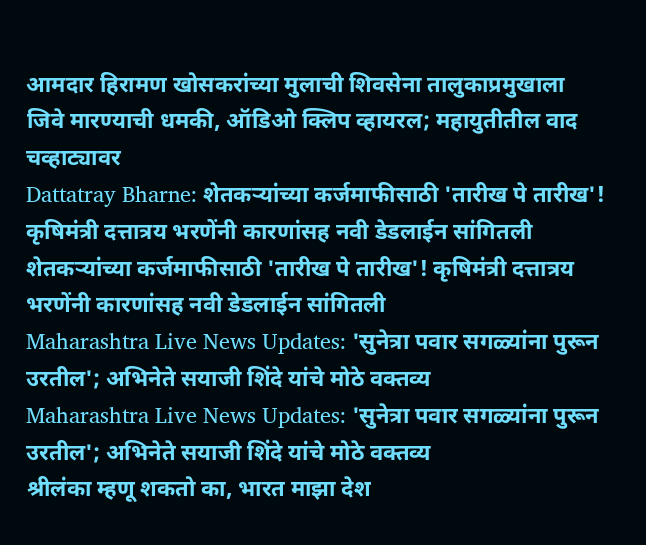आमदार हिरामण खोसकरांच्या मुलाची शिवसेना तालुकाप्रमुखाला जिवे मारण्याची धमकी, ऑडिओ क्लिप व्हायरल; महायुतीतील वाद चव्हाट्यावर
Dattatray Bharne: शेतकऱ्यांच्या कर्जमाफीसाठी 'तारीख पे तारीख'! कृषिमंत्री दत्तात्रय भरणेंनी कारणांसह नवी डेडलाईन सांगितली
शेतकऱ्यांच्या कर्जमाफीसाठी 'तारीख पे तारीख'! कृषिमंत्री दत्तात्रय भरणेंनी कारणांसह नवी डेडलाईन सांगितली
Maharashtra Live News Updates: 'सुनेत्रा पवार सगळ्यांना पुरून उरतील'; अभिनेते सयाजी शिंदे यांचे मोठे वक्तव्य
Maharashtra Live News Updates: 'सुनेत्रा पवार सगळ्यांना पुरून उरतील'; अभिनेते सयाजी शिंदे यांचे मोठे वक्तव्य
श्रीलंका म्हणू शकतो का, भारत माझा देश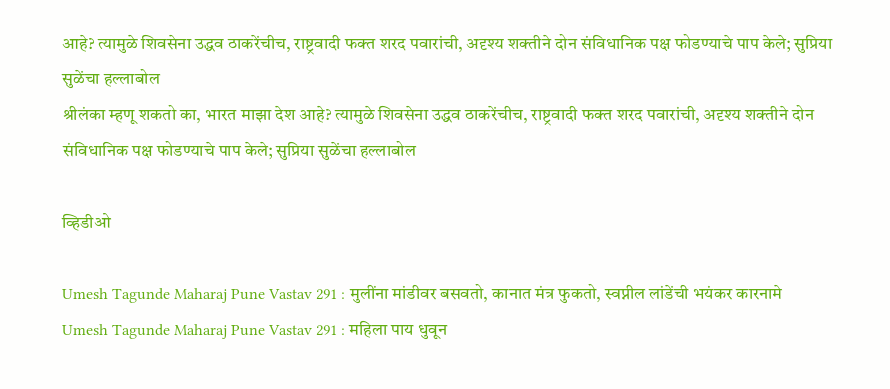आहे? त्यामुळे शिवसेना उद्धव ठाकरेंचीच, राष्ट्रवादी फक्त शरद पवारांची, अदृश्य शक्तीने दोन संविधानिक पक्ष फोडण्याचे पाप केले; सुप्रिया सुळेंचा हल्लाबोल
श्रीलंका म्हणू शकतो का, भारत माझा देश आहे? त्यामुळे शिवसेना उद्धव ठाकरेंचीच, राष्ट्रवादी फक्त शरद पवारांची, अदृश्य शक्तीने दोन संविधानिक पक्ष फोडण्याचे पाप केले; सुप्रिया सुळेंचा हल्लाबोल

व्हिडीओ

Umesh Tagunde Maharaj Pune Vastav 291 : मुलींना मांडीवर बसवतो, कानात मंत्र फुकतो, स्वप्नील लांडेंची भयंकर कारनामे
Umesh Tagunde Maharaj Pune Vastav 291 : महिला पाय धुवून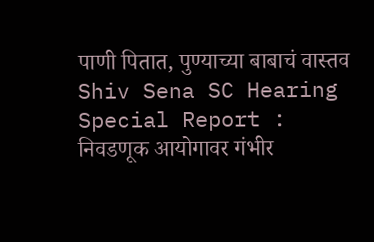पाणी पितात, पुण्याच्या बाबाचं वास्तव
Shiv Sena SC Hearing Special Report : निवडणूक आयोगावर गंभीर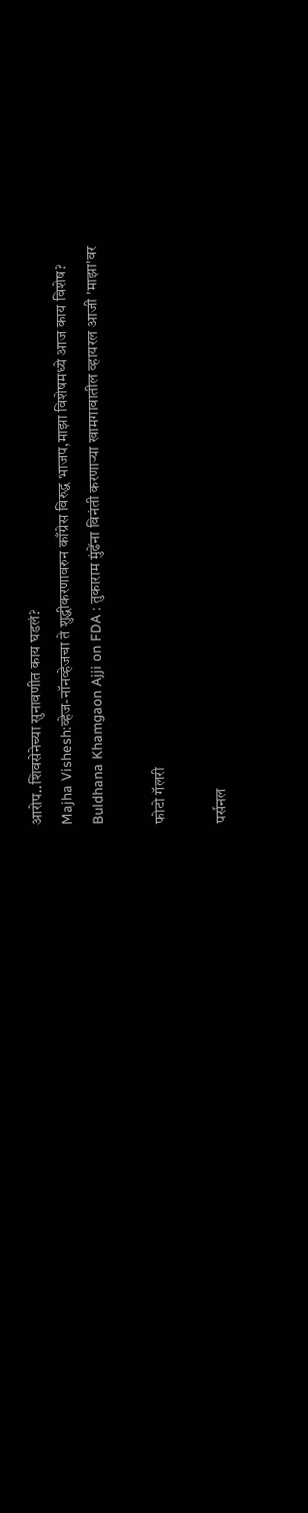आरोप..शिवसेनेच्या सुनावणीत काय घडलं?
Majha Vishesh:व्हेज-नॉनव्हेजचा ते शुद्धीकरणावरुन काँग्रेस विरुद्ध भाजप,माझा विशेषमध्ये आज काय विशेष?
Buldhana Khamgaon Ajji on FDA : तुकाराम मुंढेंना विनंती करणाऱ्या खामगावातील व्हायरल आजी 'माझा'वर

फोटो गॅलरी

पर्सनल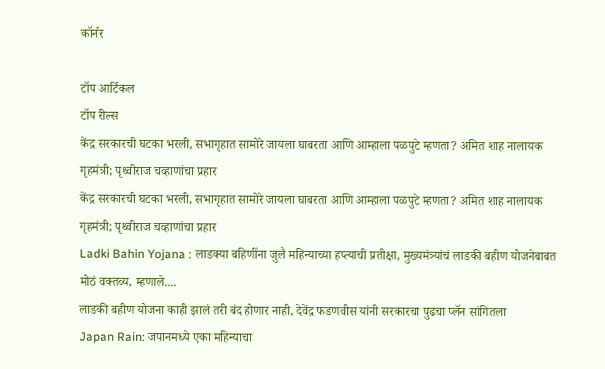कॉर्नर

टॉप आर्टिकल
टॉप रील्स
केंद्र सरकारची घटका भरली, सभागृहात सामोरे जायला घाबरता आणि आम्हाला पळपुटे म्हणता? अमित शाह नालायक गृहमंत्री; पृथ्वीराज चव्हाणांचा प्रहार
केंद्र सरकारची घटका भरली, सभागृहात सामोरे जायला घाबरता आणि आम्हाला पळपुटे म्हणता? अमित शाह नालायक गृहमंत्री; पृथ्वीराज चव्हाणांचा प्रहार
Ladki Bahin Yojana : लाडक्या बहिणींना जुलै महिन्याच्या हप्त्याची प्रतीक्षा, मुख्यमंत्र्यांचं लाडकी बहीण योजनेबाबत मोठं वक्तव्य, म्हणाले....
लाडकी बहीण योजना काही झालं तरी बंद होणार नाही, देवेंद्र फडणवीस यांनी सरकारचा पुढचा प्लॅन सांगितला
Japan Rain: जपानमध्ये एका महिन्याचा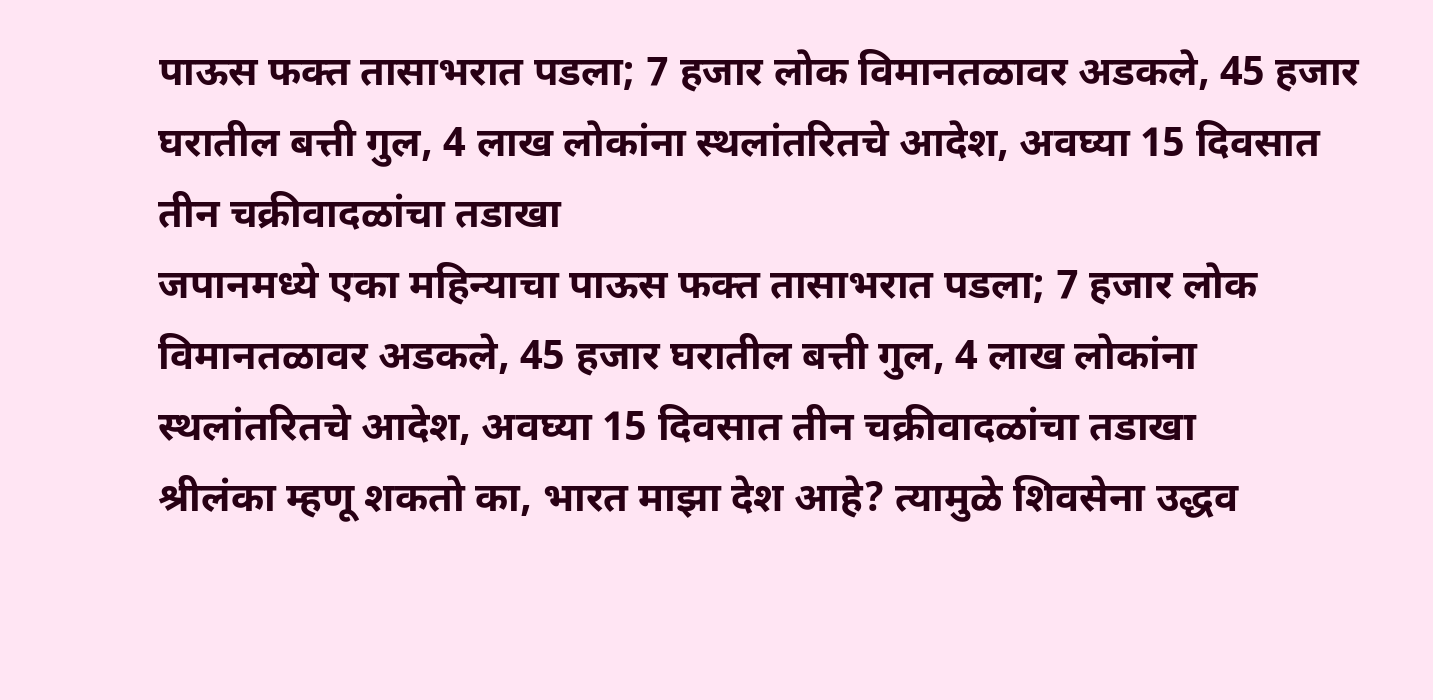पाऊस फक्त तासाभरात पडला; 7 हजार लोक विमानतळावर अडकले, 45 हजार घरातील बत्ती गुल, 4 लाख लोकांना स्थलांतरितचे आदेश, अवघ्या 15 दिवसात तीन चक्रीवादळांचा तडाखा
जपानमध्ये एका महिन्याचा पाऊस फक्त तासाभरात पडला; 7 हजार लोक विमानतळावर अडकले, 45 हजार घरातील बत्ती गुल, 4 लाख लोकांना स्थलांतरितचे आदेश, अवघ्या 15 दिवसात तीन चक्रीवादळांचा तडाखा
श्रीलंका म्हणू शकतो का, भारत माझा देश आहे? त्यामुळे शिवसेना उद्धव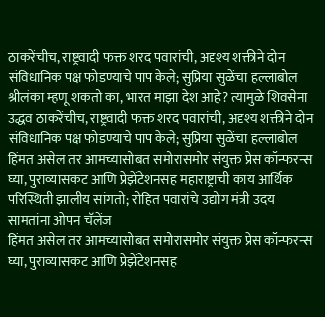ठाकरेंचीच, राष्ट्रवादी फक्त शरद पवारांची, अदृश्य शक्तीने दोन संविधानिक पक्ष फोडण्याचे पाप केले; सुप्रिया सुळेंचा हल्लाबोल
श्रीलंका म्हणू शकतो का, भारत माझा देश आहे? त्यामुळे शिवसेना उद्धव ठाकरेंचीच, राष्ट्रवादी फक्त शरद पवारांची, अदृश्य शक्तीने दोन संविधानिक पक्ष फोडण्याचे पाप केले; सुप्रिया सुळेंचा हल्लाबोल
हिंमत असेल तर आमच्यासोबत समोरासमोर संयुक्त प्रेस कॉन्फरन्स घ्या, पुराव्यासकट आणि प्रेझेंटेशनसह महाराष्ट्राची काय आर्थिक परिस्थिती झालीय सांगतो; रोहित पवारांचे उद्योग मंत्री उदय सामतांना ओपन चॅलेंज
हिंमत असेल तर आमच्यासोबत समोरासमोर संयुक्त प्रेस कॉन्फरन्स घ्या, पुराव्यासकट आणि प्रेझेंटेशनसह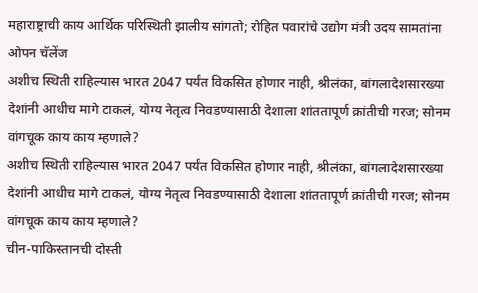महाराष्ट्राची काय आर्थिक परिस्थिती झालीय सांगतो; रोहित पवारांचे उद्योग मंत्री उदय सामतांना ओपन चॅलेंज
अशीच स्थिती राहिल्यास भारत 2047 पर्यंत विकसित होणार नाही, श्रीलंका, बांगलादेशसारख्या देशांनी आधीच मागे टाकलं, योग्य नेतृत्व निवडण्यासाठी देशाला शांततापूर्ण क्रांतीची गरज; सोनम वांगचूक काय काय म्हणाले?
अशीच स्थिती राहिल्यास भारत 2047 पर्यंत विकसित होणार नाही, श्रीलंका, बांगलादेशसारख्या देशांनी आधीच मागे टाकलं, योग्य नेतृत्व निवडण्यासाठी देशाला शांततापूर्ण क्रांतीची गरज; सोनम वांगचूक काय काय म्हणाले?
चीन-पाकिस्तानची दोस्ती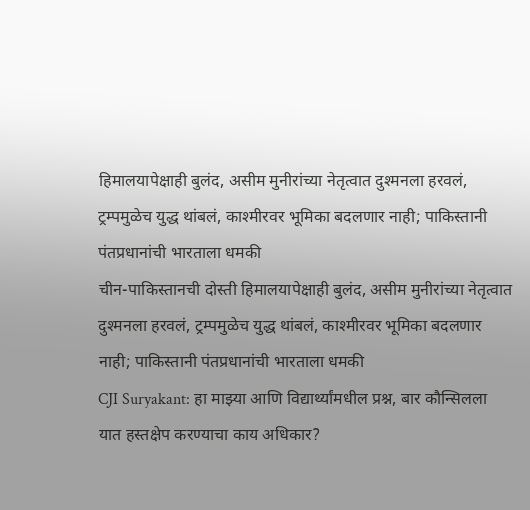हिमालयापेक्षाही बुलंद, असीम मुनीरांच्या नेतृत्वात दुश्मनला हरवलं, ट्रम्पमुळेच युद्ध थांबलं, काश्मीरवर भूमिका बदलणार नाही; पाकिस्तानी पंतप्रधानांची भारताला धमकी
चीन-पाकिस्तानची दोस्ती हिमालयापेक्षाही बुलंद, असीम मुनीरांच्या नेतृत्वात दुश्मनला हरवलं, ट्रम्पमुळेच युद्ध थांबलं, काश्मीरवर भूमिका बदलणार नाही; पाकिस्तानी पंतप्रधानांची भारताला धमकी
CJI Suryakant: हा माझ्या आणि विद्यार्थ्यांमधील प्रश्न, बार कौन्सिलला यात हस्तक्षेप करण्याचा काय अधिकार?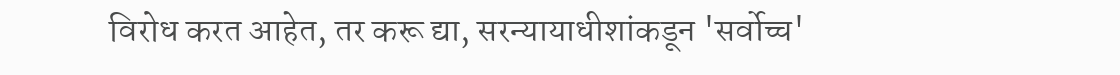विरोध करत आहेत, तर करू द्या, सरन्यायाधीशांकडून 'सर्वोच्च'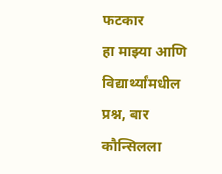फटकार
हा माझ्या आणि विद्यार्थ्यांमधील प्रश्न, बार कौन्सिलला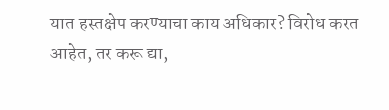यात हस्तक्षेप करण्याचा काय अधिकार? विरोध करत आहेत, तर करू द्या,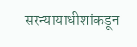सरन्यायाधीशांकडून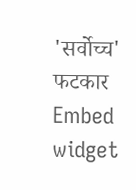'सर्वोच्च' फटकार
Embed widget